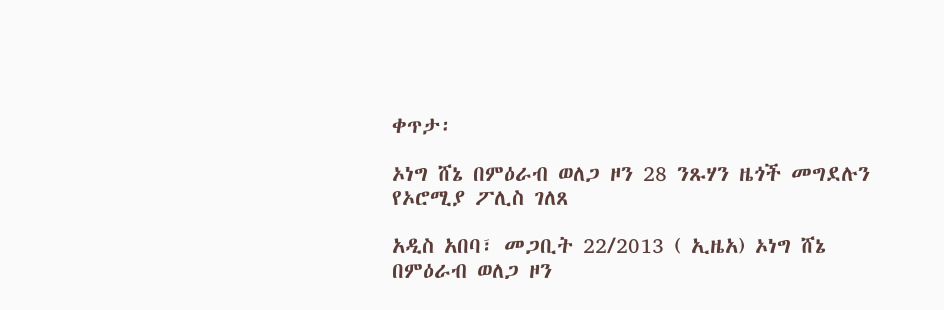ቀጥታ፡

ኦነግ ሸኔ በምዕራብ ወለጋ ዞን 28 ንጹሃን ዜጎች መግደሉን የኦሮሚያ ፖሊስ ገለጸ

አዲስ አበባ፣ መጋቢት 22/2013 ( ኢዜአ) ኦነግ ሸኔ በምዕራብ ወለጋ ዞን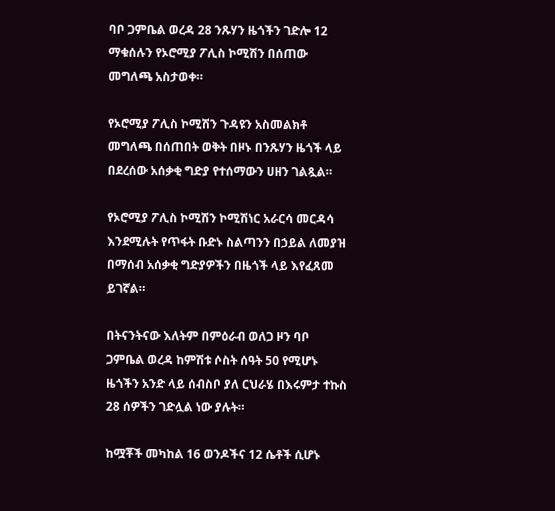ባቦ ጋምቤል ወረዳ 28 ንጹሃን ዜጎችን ገድሎ 12 ማቁሰሉን የኦሮሚያ ፖሊስ ኮሚሽን በሰጠው መግለጫ አስታወቀ።

የኦሮሚያ ፖሊስ ኮሚሽን ጉዳዩን አስመልክቶ መግለጫ በሰጠበት ወቅት በዞኑ በንጹሃን ዜጎች ላይ በደረሰው አሰቃቂ ግድያ የተሰማውን ሀዘን ገልጿል።

የኦሮሚያ ፖሊስ ኮሚሽን ኮሚሽነር አራርሳ መርዳሳ እንደሚሉት የጥፋት ቡድኑ ስልጣንን በኃይል ለመያዝ በማሰብ አሰቃቂ ግድያዎችን በዜጎች ላይ እየፈጸመ ይገኛል።

በትናንትናው እለትም በምዕራብ ወለጋ ዞን ባቦ ጋምቤል ወረዳ ከምሽቱ ሶስት ሰዓት 50 የሚሆኑ ዜጎችን አንድ ላይ ሰብስቦ ያለ ርህራሄ በእሩምታ ተኩስ 28 ሰዎችን ገድሏል ነው ያሉት።

ከሟቾች መካከል 16 ወንዶችና 12 ሴቶች ሲሆኑ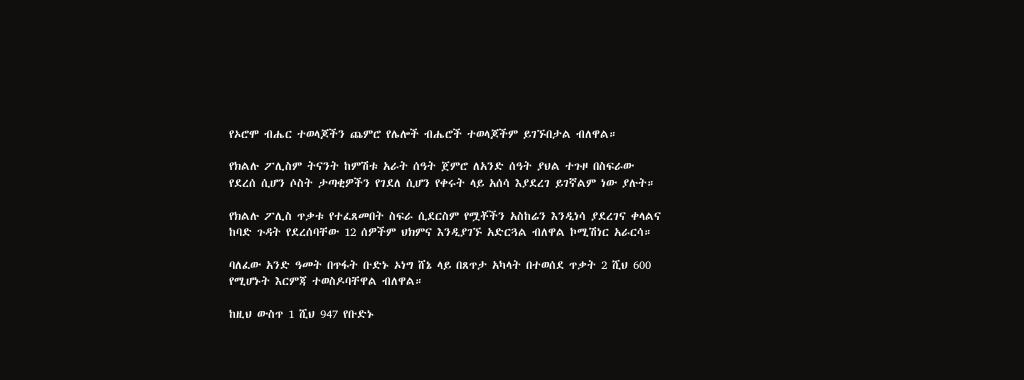የኦሮሞ ብሔር ተወላጆችን ጨምሮ የሌሎች ብሔሮች ተወላጆችም ይገኙበታል ብለዋል።

የክልሉ ፖሊስም ትናንት ከምሽቱ አራት ሰዓት ጀምሮ ለአንድ ሰዓት ያህል ተጉዞ በስፍራው የደረሰ ሲሆን ሶስት ታጣቂዎችን የገደለ ሲሆን የቀሩት ላይ አሰሳ እያደረገ ይገኛልም ነው ያሉት።

የክልሉ ፖሊስ ጥቃቱ የተፈጸመበት ስፍራ ሲደርስም የሟቾችን አስከሬን እንዲነሳ ያደረገና ቀላልና ከባድ ጉዳት የደረሰባቸው 12 ሰዎችም ህክምና እንዲያገኙ አድርጓል ብለዋል ኮሚሽነር አራርሳ።

ባለፈው አንድ ዓመት በጥፋት ቡድኑ ኦነግ ሸኔ ላይ በጸጥታ አካላት በተወሰደ ጥቃት 2 ሺህ 600 የሚሆኑት እርምጃ ተወስዶባቸዋል ብለዋል።

ከዚህ ውስጥ 1 ሺህ 947 የቡድኑ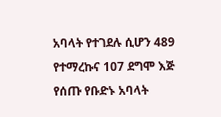አባላት የተገደሉ ሲሆን 489 የተማረኩና 107 ደግሞ እጅ የሰጡ የቡድኑ አባላት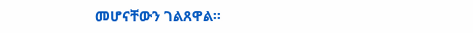መሆናቸውን ገልጸዋል።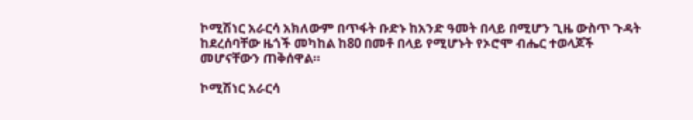ኮሚሽነር አራርሳ አክለውም በጥፋት ቡድኑ ከአንድ ዓመት በላይ በሚሆን ጊዜ ውስጥ ጉዳት ከደረሰባቸው ዜጎች መካከል ከ80 በመቶ በላይ የሚሆኑት የኦሮሞ ብሔር ተወላጆች መሆናቸውን ጠቅሰዋል።

ኮሚሽነር አራርሳ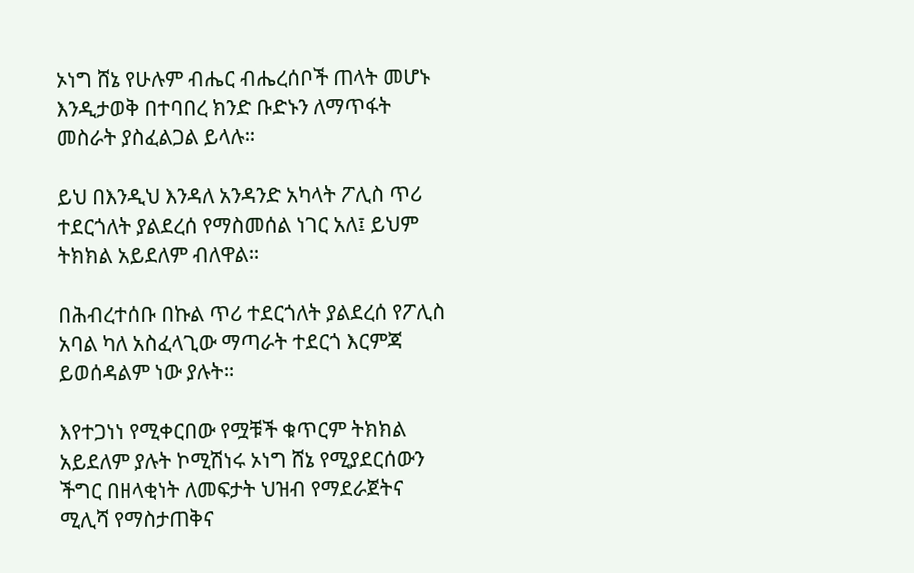ኦነግ ሸኔ የሁሉም ብሔር ብሔረሰቦች ጠላት መሆኑ እንዲታወቅ በተባበረ ክንድ ቡድኑን ለማጥፋት መስራት ያስፈልጋል ይላሉ።

ይህ በእንዲህ እንዳለ አንዳንድ አካላት ፖሊስ ጥሪ ተደርጎለት ያልደረሰ የማስመሰል ነገር አለ፤ ይህም ትክክል አይደለም ብለዋል።

በሕብረተሰቡ በኩል ጥሪ ተደርጎለት ያልደረሰ የፖሊስ አባል ካለ አስፈላጊው ማጣራት ተደርጎ እርምጃ ይወሰዳልም ነው ያሉት።

እየተጋነነ የሚቀርበው የሟቹች ቁጥርም ትክክል አይደለም ያሉት ኮሚሽነሩ ኦነግ ሸኔ የሚያደርሰውን ችግር በዘላቂነት ለመፍታት ህዝብ የማደራጀትና ሚሊሻ የማስታጠቅና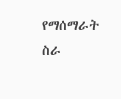የማሰማራት ስራ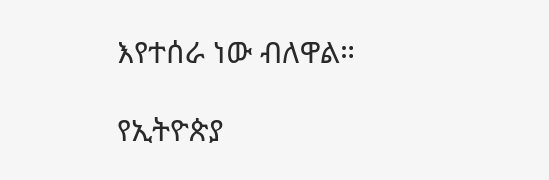እየተሰራ ነው ብለዋል።

የኢትዮጵያ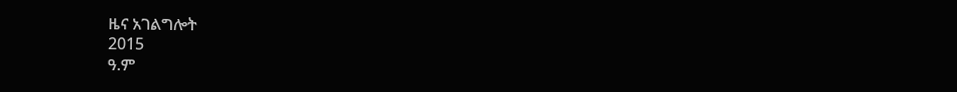ዜና አገልግሎት
2015
ዓ.ም